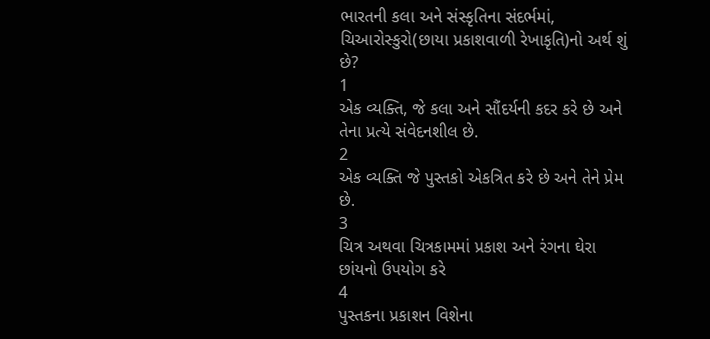ભારતની કલા અને સંસ્કૃતિના સંદર્ભમાં, ચિઆરોસ્કુરો(છાયા પ્રકાશવાળી રેખાકૃતિ)નો અર્થ શું છે?
1
એક વ્યક્તિ, જે કલા અને સૌંદર્યની કદર કરે છે અને તેના પ્રત્યે સંવેદનશીલ છે.
2
એક વ્યક્તિ જે પુસ્તકો એકત્રિત કરે છે અને તેને પ્રેમ છે.
3
ચિત્ર અથવા ચિત્રકામમાં પ્રકાશ અને રંગના ઘેરા છાંયનો ઉપયોગ કરે
4
પુસ્તકના પ્રકાશન વિશેના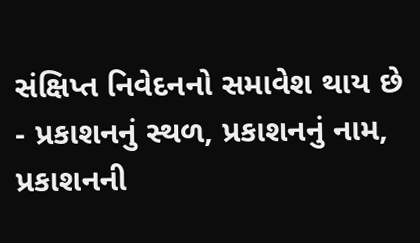સંક્ષિપ્ત નિવેદનનો સમાવેશ થાય છે - પ્રકાશનનું સ્થળ, પ્રકાશનનું નામ, પ્રકાશનની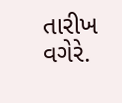તારીખ વગેરે.